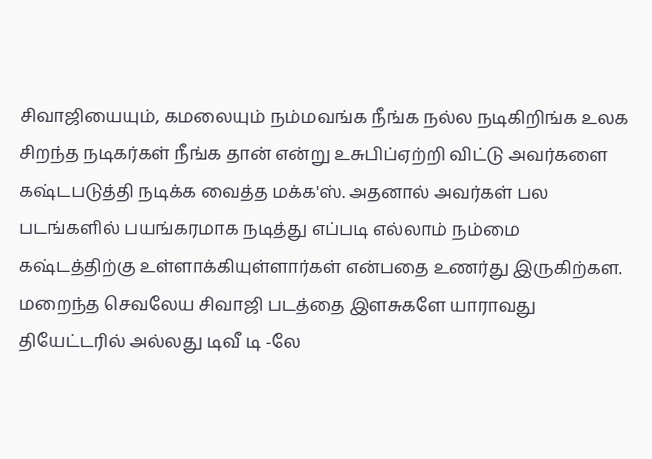சிவாஜியையும், கமலையும் நம்மவங்க நீங்க நல்ல நடிகிறிங்க உலக சிறந்த நடிகர்கள் நீங்க தான் என்று உசுபிப்ஏற்றி விட்டு அவர்களை கஷ்டபடுத்தி நடிக்க வைத்த மக்க'ஸ். அதனால் அவர்கள் பல படங்களில் பயங்கரமாக நடித்து எப்படி எல்லாம் நம்மை கஷ்டத்திற்கு உள்ளாக்கியுள்ளார்கள் என்பதை உணர்து இருகிற்கள.
மறைந்த செவலேய சிவாஜி படத்தை இளசுகளே யாராவது தியேட்டரில் அல்லது டிவீ டி -லே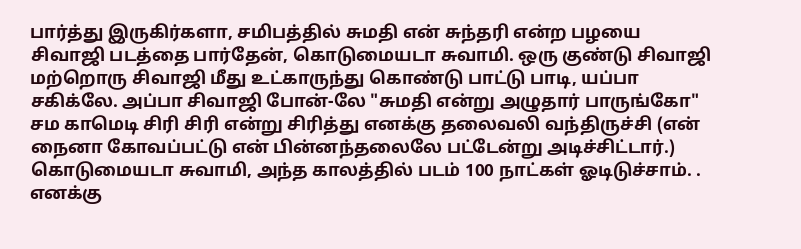பார்த்து இருகிர்களா, சமிபத்தில் சுமதி என் சுந்தரி என்ற பழயை சிவாஜி படத்தை பார்தேன், கொடுமையடா சுவாமி. ஒரு குண்டு சிவாஜி மற்றொரு சிவாஜி மீது உட்காருந்து கொண்டு பாட்டு பாடி, யப்பா சகிக்லே. அப்பா சிவாஜி போன்-லே "சுமதி என்று அழுதார் பாருங்கோ" சம காமெடி சிரி சிரி என்று சிரித்து எனக்கு தலைவலி வந்திருச்சி (என் நைனா கோவப்பட்டு என் பின்னந்தலைலே பட்டேன்று அடிச்சிட்டார்.) கொடுமையடா சுவாமி, அந்த காலத்தில் படம் 100 நாட்கள் ஓடிடுச்சாம். .
எனக்கு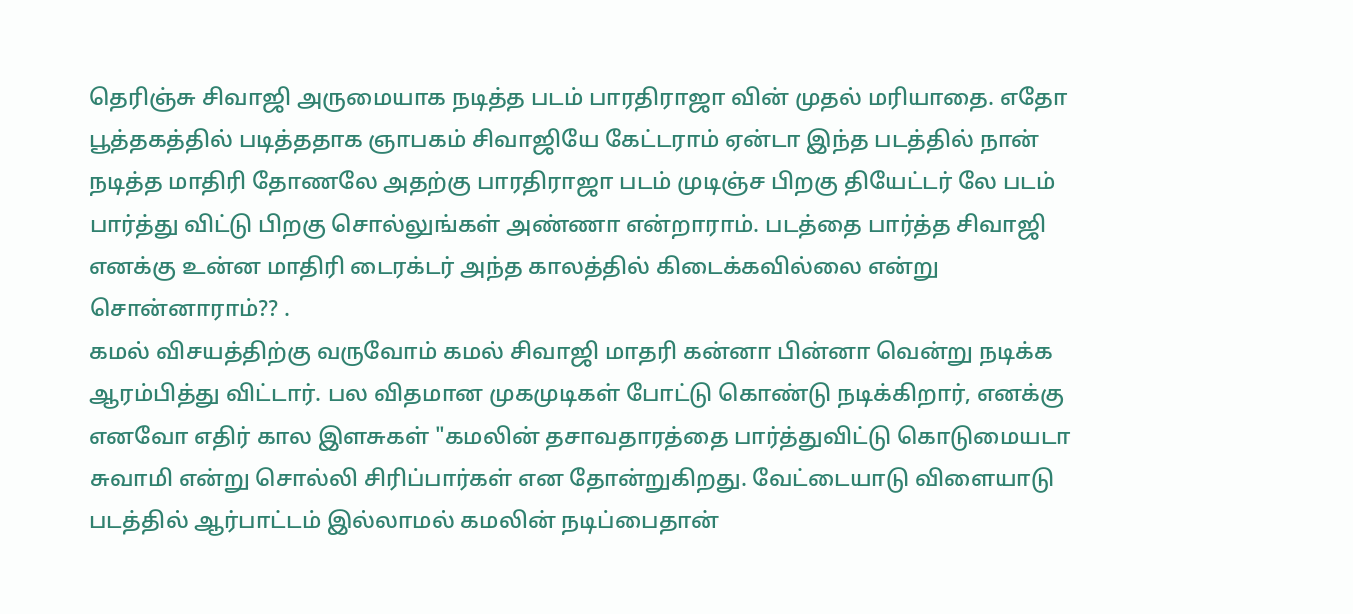தெரிஞ்சு சிவாஜி அருமையாக நடித்த படம் பாரதிராஜா வின் முதல் மரியாதை. எதோ பூத்தகத்தில் படித்ததாக ஞாபகம் சிவாஜியே கேட்டராம் ஏன்டா இந்த படத்தில் நான் நடித்த மாதிரி தோணலே அதற்கு பாரதிராஜா படம் முடிஞ்ச பிறகு தியேட்டர் லே படம் பார்த்து விட்டு பிறகு சொல்லுங்கள் அண்ணா என்றாராம். படத்தை பார்த்த சிவாஜி எனக்கு உன்ன மாதிரி டைரக்டர் அந்த காலத்தில் கிடைக்கவில்லை என்று சொன்னாராம்?? .
கமல் விசயத்திற்கு வருவோம் கமல் சிவாஜி மாதரி கன்னா பின்னா வென்று நடிக்க ஆரம்பித்து விட்டார். பல விதமான முகமுடிகள் போட்டு கொண்டு நடிக்கிறார், எனக்கு எனவோ எதிர் கால இளசுகள் "கமலின் தசாவதாரத்தை பார்த்துவிட்டு கொடுமையடா சுவாமி என்று சொல்லி சிரிப்பார்கள் என தோன்றுகிறது. வேட்டையாடு விளையாடு படத்தில் ஆர்பாட்டம் இல்லாமல் கமலின் நடிப்பைதான்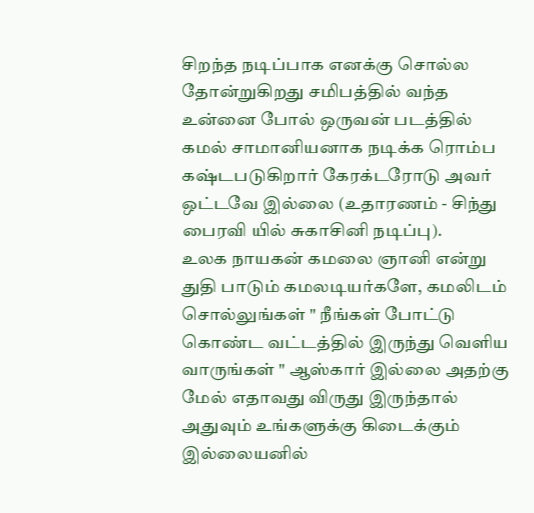சிறந்த நடிப்பாக எனக்கு சொல்ல தோன்றுகிறது சமிபத்தில் வந்த உன்னை போல் ஒருவன் படத்தில் கமல் சாமானியனாக நடிக்க ரொம்ப கஷ்டபடுகிறார் கேரக்டரோடு அவர் ஒட்டவே இல்லை (உதாரணம் - சிந்து பைரவி யில் சுகாசினி நடிப்பு).
உலக நாயகன் கமலை ஞானி என்று துதி பாடும் கமலடியர்களே, கமலிடம் சொல்லுங்கள் " நீங்கள் போட்டு கொண்ட வட்டத்தில் இருந்து வெளிய வாருங்கள் " ஆஸ்கார் இல்லை அதற்கு மேல் எதாவது விருது இருந்தால் அதுவும் உங்களுக்கு கிடைக்கும் இல்லையனில்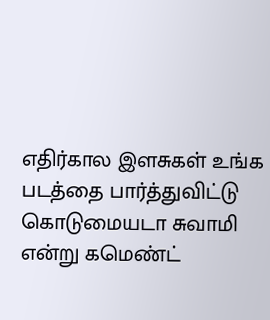எதிர்கால இளசுகள் உங்க படத்தை பார்த்துவிட்டு கொடுமையடா சுவாமி என்று கமெண்ட்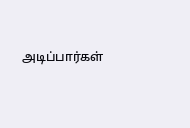அடிப்பார்கள்